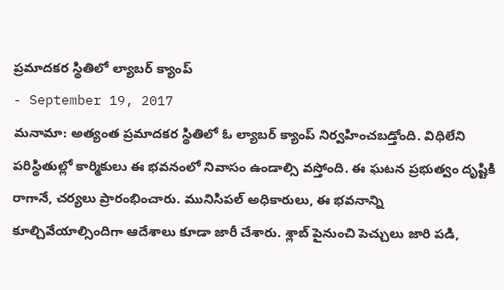ప్రమాదకర స్థితిలో ల్యాబర్ క్యాంప్
- September 19, 2017
మనామా: అత్యంత ప్రమాదకర స్థితిలో ఓ ల్యాబర్ క్యాంప్ నిర్వహించబడ్తోంది. విధిలేని పరిస్థితుల్లో కార్మికులు ఈ భవనంలో నివాసం ఉండాల్సి వస్తోంది. ఈ ఘటన ప్రభుత్వం దృష్టికి రాగానే, చర్యలు ప్రారంభించారు. మునిసిపల్ అధికారులు, ఈ భవనాన్ని కూల్చివేయాల్సిందిగా ఆదేశాలు కూడా జారీ చేశారు. శ్లాబ్ పైనుంచి పెచ్చులు జారి పడి,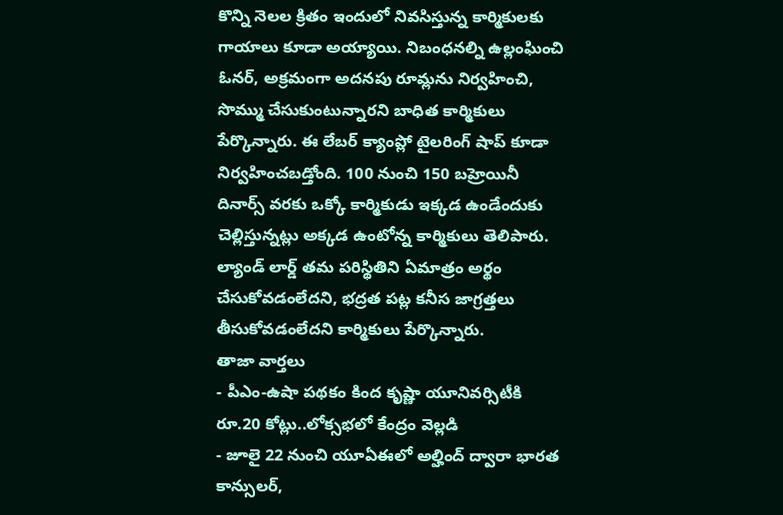కొన్ని నెలల క్రితం ఇందులో నివసిస్తున్న కార్మికులకు గాయాలు కూడా అయ్యాయి. నిబంధనల్ని ఉల్లంఘించి ఓనర్, అక్రమంగా అదనపు రూమ్లను నిర్వహించి, సొమ్ము చేసుకుంటున్నారని బాధిత కార్మికులు పేర్కొన్నారు. ఈ లేబర్ క్యాంప్లో టైలరింగ్ షాప్ కూడా నిర్వహించబడ్తోంది. 100 నుంచి 150 బహ్రెయినీ దినార్స్ వరకు ఒక్కో కార్మికుడు ఇక్కడ ఉండేందుకు చెల్లిస్తున్నట్లు అక్కడ ఉంటోన్న కార్మికులు తెలిపారు. ల్యాండ్ లార్డ్ తమ పరిస్థితిని ఏమాత్రం అర్థం చేసుకోవడంలేదని, భద్రత పట్ల కనీస జాగ్రత్తలు తీసుకోవడంలేదని కార్మికులు పేర్కొన్నారు.
తాజా వార్తలు
- పీఎం-ఉషా పథకం కింద కృష్ణా యూనివర్సిటీకి రూ.20 కోట్లు..లోక్సభలో కేంద్రం వెల్లడి
- జూలై 22 నుంచి యూఏఈలో అల్హింద్ ద్వారా భారత కాన్సులర్,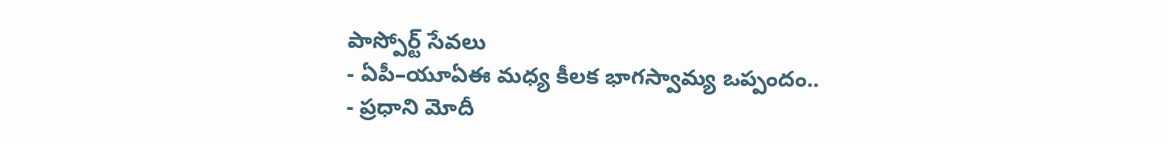పాస్పోర్ట్ సేవలు
- ఏపీ–యూఏఈ మధ్య కీలక భాగస్వామ్య ఒప్పందం..
- ప్రధాని మోదీ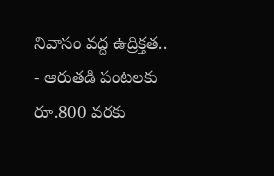నివాసం వద్ద ఉద్రిక్తత..
- ఆరుతడి పంటలకు రూ.800 వరకు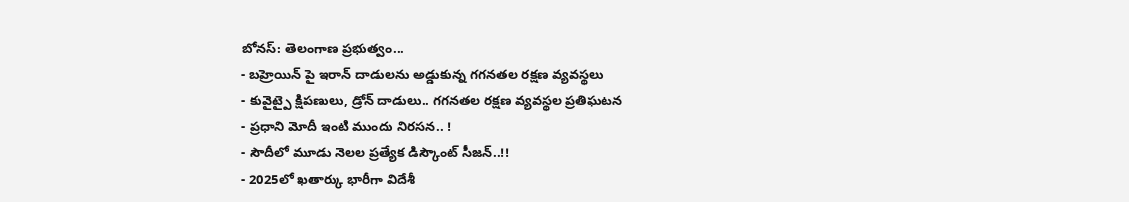బోనస్: తెలంగాణ ప్రభుత్వం...
- బహ్రెయిన్ పై ఇరాన్ దాడులను అడ్డుకున్న గగనతల రక్షణ వ్యవస్థలు
- కువైట్పై క్షిపణులు, డ్రోన్ దాడులు.. గగనతల రక్షణ వ్యవస్థల ప్రతిఘటన
- ప్రధాని మోదీ ఇంటి ముందు నిరసన.. !
- సౌదీలో మూడు నెలల ప్రత్యేక డిస్కౌంట్ సీజన్..!!
- 2025లో ఖతార్కు భారీగా విదేశీ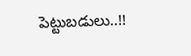పెట్టుబడులు..!!